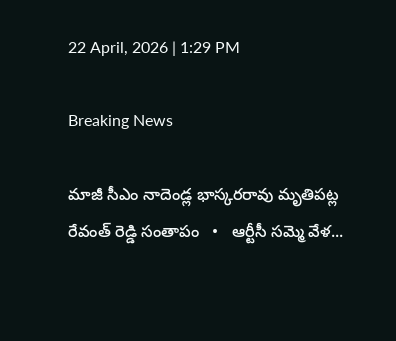22 April, 2026 | 1:29 PM

Breaking News

మాజీ సీఎం నాదెండ్ల భాస్కరరావు మృతిపట్ల రేవంత్ రెడ్డి సంతాపం   •   ఆర్టీసీ సమ్మె వేళ...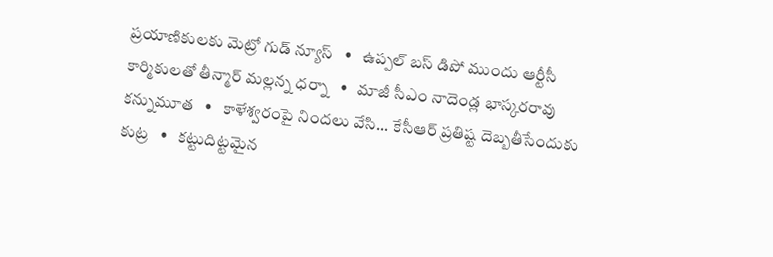ప్రయాణికులకు మెట్రో గుడ్ న్యూస్   •   ఉప్పల్ బస్ డిపో ముందు ఆర్టీసీ కార్మికులతో తీన్మార్ మల్లన్న ధర్నా   •   మాజీ సీఎం నాదెండ్ల భాస్కరరావు కన్నుమూత   •   కాళేశ్వరంపై నిందలు వేసి... కేసీఆర్ ప్రతిష్ట దెబ్బతీసేందుకు కుట్ర   •   కట్టుదిట్టమైన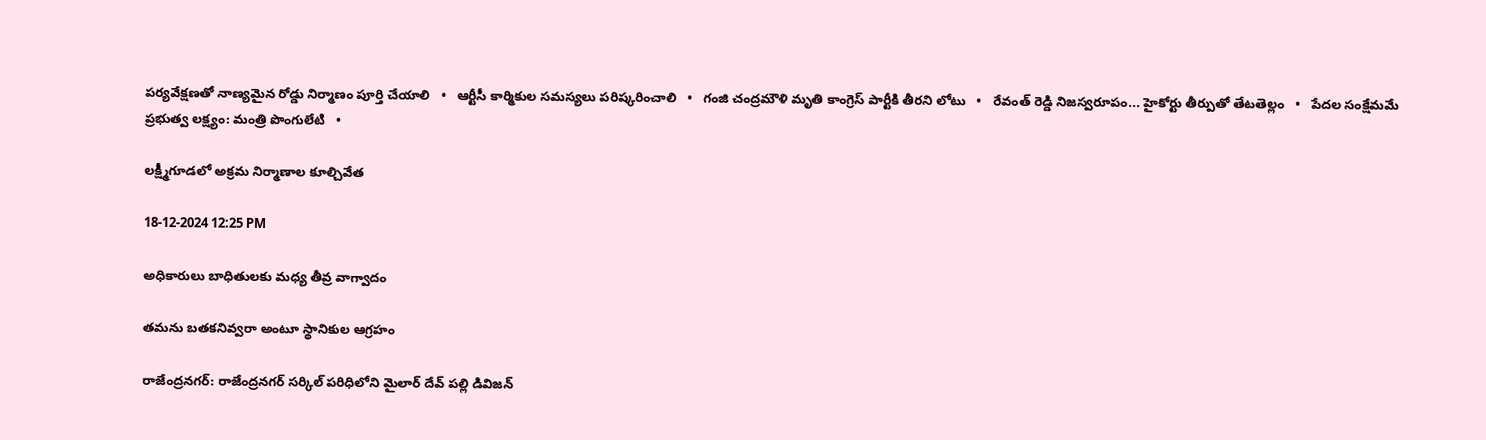పర్యవేక్షణతో నాణ్యమైన రోడ్డు నిర్మాణం పూర్తి చేయాలి   •   ఆర్టీసీ కార్మికుల సమస్యలు పరిష్కరించాలి   •   గంజి చంద్రమౌళి మృతి కాంగ్రెస్ పార్టీకి తీరని లోటు   •   రేవంత్ రెడ్డి నిజస్వరూపం... హైకోర్టు తీర్పుతో తేటతెల్లం   •   పేదల సంక్షేమమే ప్రభుత్వ లక్ష్యం: మంత్రి పొంగులేటి   •

లక్ష్మీగూడలో అక్రమ నిర్మాణాల కూల్చివేత

18-12-2024 12:25 PM

అధికారులు బాధితులకు మధ్య తీవ్ర వాగ్వాదం

తమను బతకనివ్వరా అంటూ స్థానికుల ఆగ్రహం

రాజేంద్రనగర్: రాజేంద్రనగర్ సర్కిల్ పరిధిలోని మైలార్ దేవ్ పల్లి డివిజన్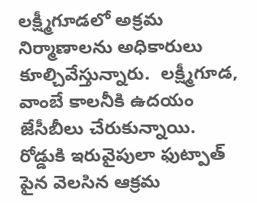లక్ష్మీగూడలో అక్రమ నిర్మాణాలను అధికారులు కూల్చివేస్తున్నారు.  లక్ష్మీగూడ, వాంబే కాలనీకి ఉదయం జేసీబీలు చేరుకున్నాయి. రోడ్డుకి ఇరువైపులా ఫుట్పాత్ పైన వెలసిన ఆక్రమ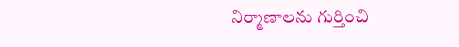నిర్మాణాలను గుర్తించి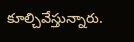కూల్చివేస్తున్నారు.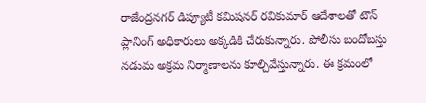రాజేంద్రనగర్ డిప్యూటీ కమిషనర్ రవికుమార్ ఆదేశాలతో టౌన్ ప్లానింగ్ అధికారులు అక్కడికి చేరుకున్నారు. పోలీసు బందోబస్తు నడుమ అక్రమ నిర్మాణాలను కూల్చివేస్తున్నారు. ఈ క్రమంలో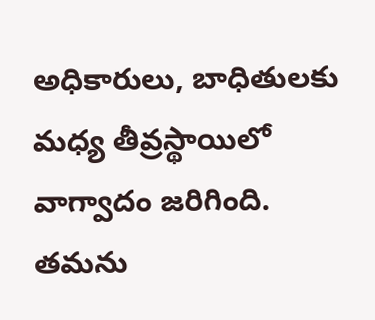అధికారులు, బాధితులకు మధ్య తీవ్రస్థాయిలో వాగ్వాదం జరిగింది. తమను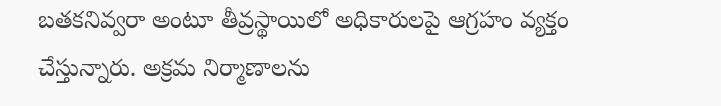బతకనివ్వరా అంటూ తీవ్రస్థాయిలో అధికారులపై ఆగ్రహం వ్యక్తం చేస్తున్నారు. అక్రమ నిర్మాణాలను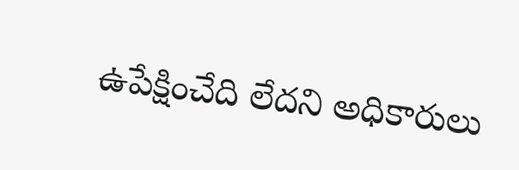ఉపేక్షించేది లేదని అధికారులు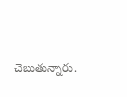చెబుతున్నారు.